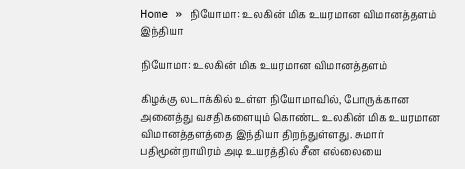Home » நியோமா: உலகின் மிக உயரமான விமானத்தளம்
இந்தியா

நியோமா: உலகின் மிக உயரமான விமானத்தளம்

கிழக்கு லடாக்கில் உள்ள நியோமாவில், போருக்கான அனைத்து வசதிகளையும் கொண்ட உலகின் மிக உயரமான விமானத்தளத்தை இந்தியா திறந்துள்ளது. சுமார் பதிமூன்றாயிரம் அடி உயரத்தில் சீன எல்லையை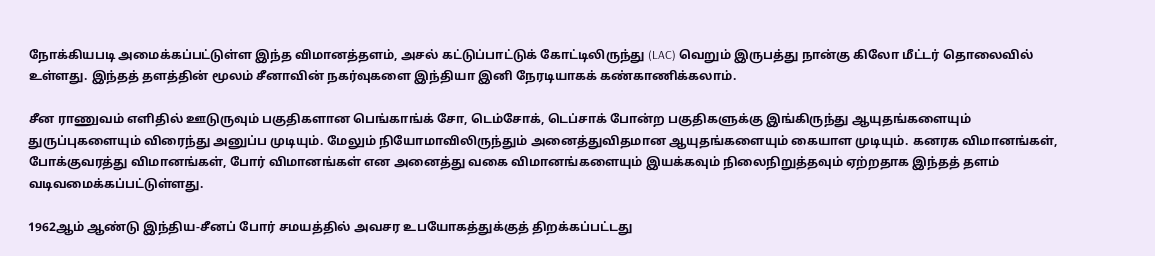நோக்கியபடி அமைக்கப்பட்டுள்ள இந்த விமானத்தளம், அசல் கட்டுப்பாட்டுக் கோட்டிலிருந்து (LAC) வெறும் இருபத்து நான்கு கிலோ மீட்டர் தொலைவில் உள்ளது. இந்தத் தளத்தின் மூலம் சீனாவின் நகர்வுகளை இந்தியா இனி நேரடியாகக் கண்காணிக்கலாம்.

சீன ராணுவம் எளிதில் ஊடுருவும் பகுதிகளான பெங்காங்க் சோ, டெம்சோக், டெப்சாக் போன்ற பகுதிகளுக்கு இங்கிருந்து ஆயுதங்களையும் துருப்புகளையும் விரைந்து அனுப்ப முடியும். மேலும் நியோமாவிலிருந்தும் அனைத்துவிதமான ஆயுதங்களையும் கையாள முடியும். கனரக விமானங்கள், போக்குவரத்து விமானங்கள், போர் விமானங்கள் என அனைத்து வகை விமானங்களையும் இயக்கவும் நிலைநிறுத்தவும் ஏற்றதாக இந்தத் தளம் வடிவமைக்கப்பட்டுள்ளது.

1962ஆம் ஆண்டு இந்திய-சீனப் போர் சமயத்தில் அவசர உபயோகத்துக்குத் திறக்கப்பட்டது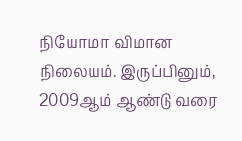நியோமா விமான நிலையம். இருப்பினும், 2009ஆம் ஆண்டு வரை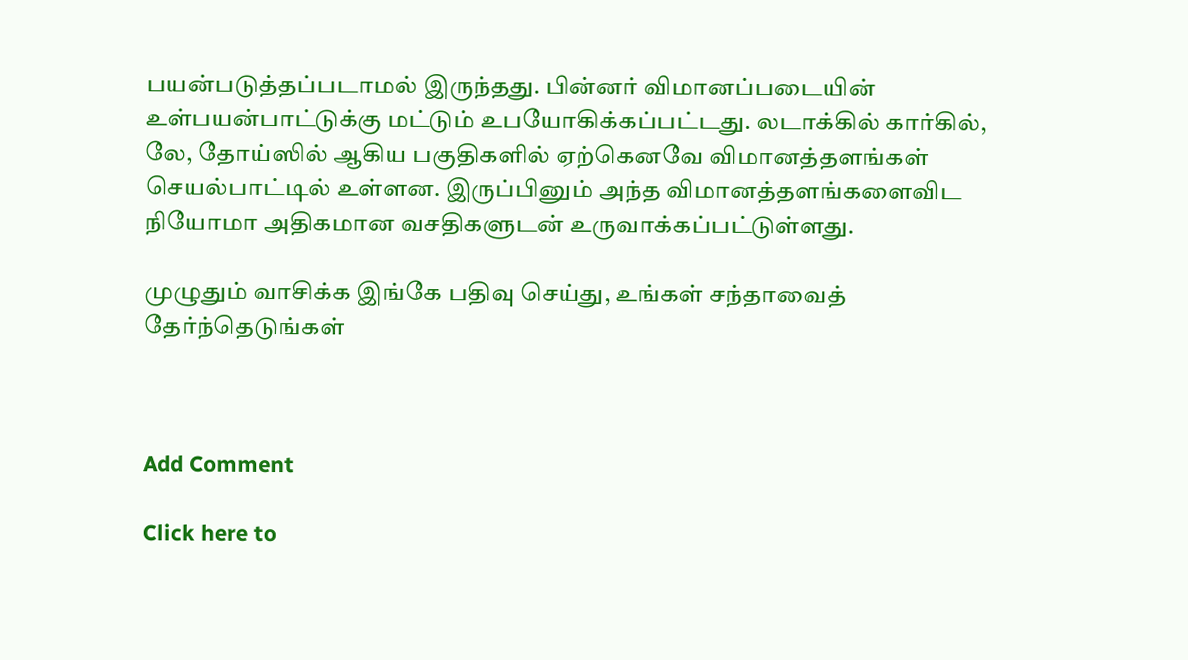பயன்படுத்தப்படாமல் இருந்தது. பின்னர் விமானப்படையின் உள்பயன்பாட்டுக்கு மட்டும் உபயோகிக்கப்பட்டது. லடாக்கில் கார்கில், லே, தோய்ஸில் ஆகிய பகுதிகளில் ஏற்கெனவே விமானத்தளங்கள் செயல்பாட்டில் உள்ளன. இருப்பினும் அந்த விமானத்தளங்களைவிட நியோமா அதிகமான வசதிகளுடன் உருவாக்கப்பட்டுள்ளது.

முழுதும் வாசிக்க இங்கே பதிவு செய்து, உங்கள் சந்தாவைத் தேர்ந்தெடுங்கள்



Add Comment

Click here to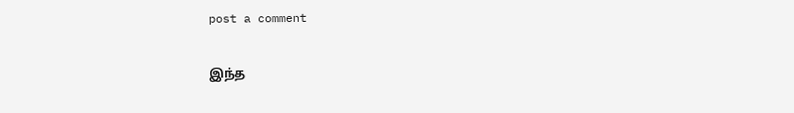post a comment

இந்த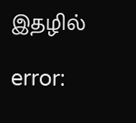இதழில்

error: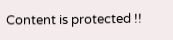Content is protected !!